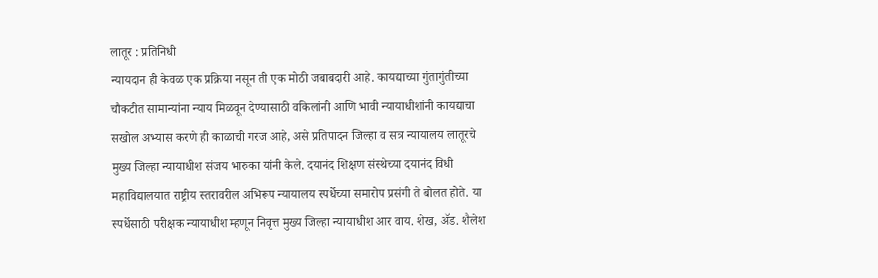लातूर : प्रतिनिधी
न्यायदान ही केवळ एक प्रक्रिया नसून ती एक मोठी जबाबदारी आहे. कायद्याच्या गुंतागुंतीच्या चौकटीत सामान्यांना न्याय मिळवून देण्यासाठी वकिलांनी आणि भावी न्यायाधीशांनी कायद्याचा सखोल अभ्यास करणे ही काळाची गरज आहे, असे प्रतिपादन जिल्हा व सत्र न्यायालय लातूरचे मुख्य जिल्हा न्यायाधीश संजय भारुका यांनी केले. दयानंद शिक्षण संस्थेच्या दयानंद विधी महाविद्यालयात राष्ट्रीय स्तरावरील अभिरूप न्यायालय स्पर्धेच्या समारोप प्रसंगी ते बोलत होते. या स्पर्धेसाठी परीक्षक न्यायाधीश म्हणून निवृत्त मुख्य जिल्हा न्यायाधीश आर वाय. शेख, ॲड. शैलेश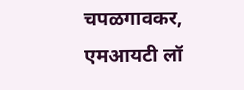चपळगावकर, एमआयटी लॉ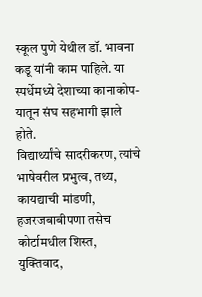स्कूल पुणे येथील डॉ. भावना कडू यांनी काम पाहिले. या स्पर्धेमध्ये देशाच्या कानाकोप-यातून संघ सहभागी झाले होते.
विद्यार्थ्यांचे सादरीकरण, त्यांचे भाषेवरील प्रभुत्व, तथ्य, कायद्याची मांडणी, हजरजबाबीपणा तसेच कोर्टामधील शिस्त, युक्तिवाद,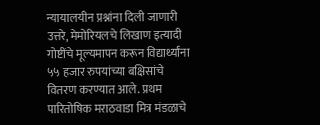न्यायालयीन प्रश्नांना दिली जाणारी उत्तरे, मेमोरियलचे लिखाण इत्यादी गोष्टींचे मूल्यमापन करून विद्यार्थ्यांना ५५ हजार रुपयांच्या बक्षिसांचे वितरण करण्यात आले. प्रथम पारितोषिक मराठवाडा मित्र मंडळाचे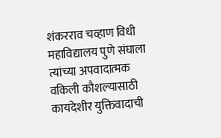शंकरराव चव्हाण विधी महाविद्यालय पुणे संघाला त्यांच्या अपवादात्मक वकिली कौशल्यासाठी कायदेशीर युक्तिवादाची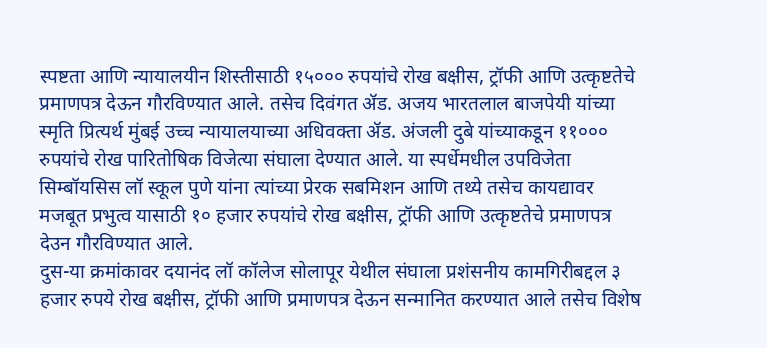स्पष्टता आणि न्यायालयीन शिस्तीसाठी १५००० रुपयांचे रोख बक्षीस, ट्रॉफी आणि उत्कृष्टतेचे प्रमाणपत्र देऊन गौरविण्यात आले. तसेच दिवंगत ॲड. अजय भारतलाल बाजपेयी यांच्या स्मृति प्रित्यर्थ मुंबई उच्च न्यायालयाच्या अधिवक्ता ॲड. अंजली दुबे यांच्याकडून ११००० रुपयांचे रोख पारितोषिक विजेत्या संघाला देण्यात आले. या स्पर्धेमधील उपविजेता सिम्बॉयसिस लॉ स्कूल पुणे यांना त्यांच्या प्रेरक सबमिशन आणि तथ्ये तसेच कायद्यावर मजबूत प्रभुत्व यासाठी १० हजार रुपयांचे रोख बक्षीस, ट्रॉफी आणि उत्कृष्टतेचे प्रमाणपत्र देउन गौरविण्यात आले.
दुस-या क्रमांकावर दयानंद लॉ कॉलेज सोलापूर येथील संघाला प्रशंसनीय कामगिरीबद्दल ३ हजार रुपये रोख बक्षीस, ट्रॉफी आणि प्रमाणपत्र देऊन सन्मानित करण्यात आले तसेच विशेष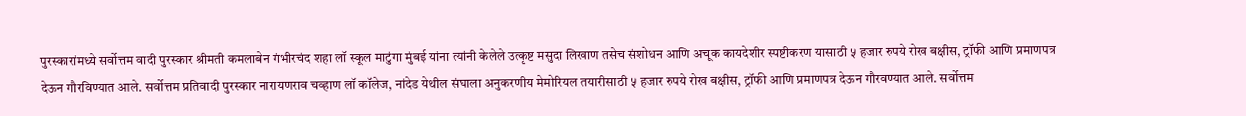पुरस्कारांमध्ये सर्वोत्तम वादी पुरस्कार श्रीमती कमलाबेन गंभीरचंद शहा लॉ स्कूल माटुंगा मुंबई यांना त्यांनी केलेले उत्कृष्ट मसुदा लिखाण तसेच संशोधन आणि अचूक कायदेशीर स्पष्टीकरण यासाठी ५ हजार रुपये रोख बक्षीस, ट्रॉफी आणि प्रमाणपत्र देऊन गौरविण्यात आले. सर्वोत्तम प्रतिवादी पुरस्कार नारायणराव चव्हाण लॉ कॉलेज, नांदेड येथील संघाला अनुकरणीय मेमोरियल तयारीसाठी ५ हजार रुपये रोख बक्षीस, ट्रॉफी आणि प्रमाणपत्र देऊन गौरवण्यात आले. सर्वोत्तम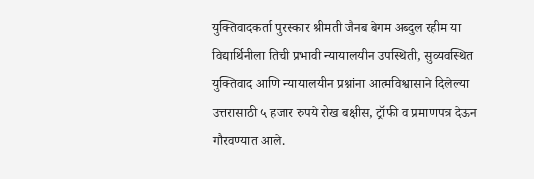युक्तिवादकर्ता पुरस्कार श्रीमती जैनब बेगम अब्दुल रहीम या विद्यार्थिनीला तिची प्रभावी न्यायालयीन उपस्थिती, सुव्यवस्थित युक्तिवाद आणि न्यायालयीन प्रश्नांना आत्मविश्वासाने दिलेल्या उत्तरासाठी ५ हजार रुपये रोख बक्षीस, ट्रॉफी व प्रमाणपत्र देऊन गौरवण्यात आले.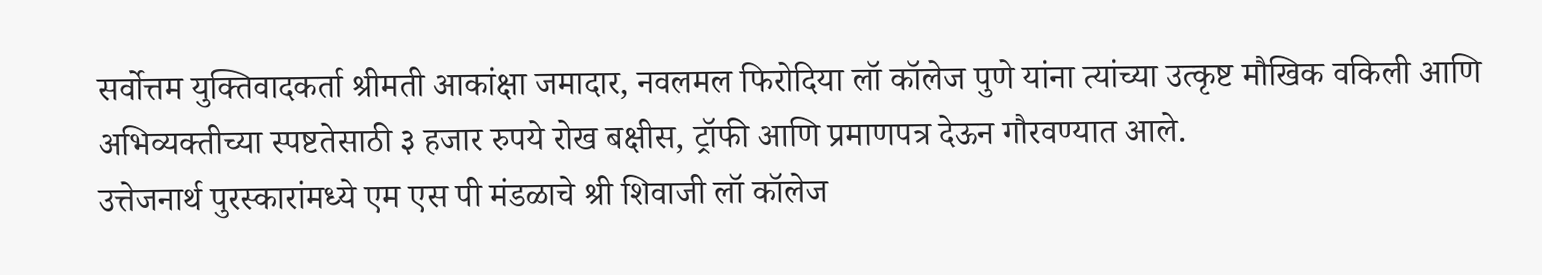सर्वोत्तम युक्तिवादकर्ता श्रीमती आकांक्षा जमादार, नवलमल फिरोदिया लॉ कॉलेज पुणे यांना त्यांच्या उत्कृष्ट मौखिक वकिली आणि अभिव्यक्तीच्या स्पष्टतेसाठी ३ हजार रुपये रोख बक्षीस, ट्रॉफी आणि प्रमाणपत्र देऊन गौरवण्यात आले.
उत्तेजनार्थ पुरस्कारांमध्ये एम एस पी मंडळाचे श्री शिवाजी लॉ कॉलेज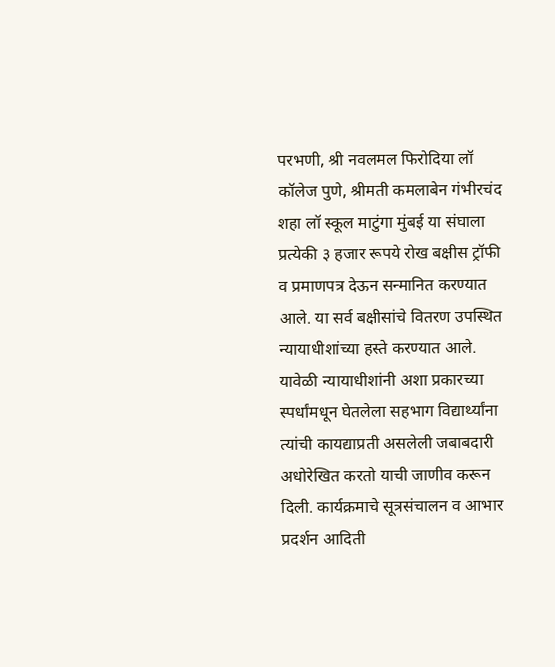परभणी, श्री नवलमल फिरोदिया लॉ कॉलेज पुणे, श्रीमती कमलाबेन गंभीरचंद शहा लॉ स्कूल माटुंगा मुंबई या संघाला प्रत्येकी ३ हजार रूपये रोख बक्षीस ट्रॉफी व प्रमाणपत्र देऊन सन्मानित करण्यात आले. या सर्व बक्षीसांचे वितरण उपस्थित न्यायाधीशांच्या हस्ते करण्यात आले. यावेळी न्यायाधीशांनी अशा प्रकारच्या स्पर्धांमधून घेतलेला सहभाग विद्यार्थ्यांना त्यांची कायद्याप्रती असलेली जबाबदारी अधोरेखित करतो याची जाणीव करून दिली. कार्यक्रमाचे सूत्रसंचालन व आभार प्रदर्शन आदिती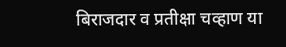बिराजदार व प्रतीक्षा चव्हाण या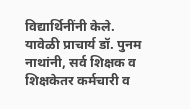विद्यार्थिनींनी केले. यावेळी प्राचार्य डॉ. पुनम नाथांनी, सर्व शिक्षक व शिक्षकेतर कर्मचारी व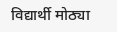विद्यार्थी मोठ्या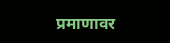प्रमाणावर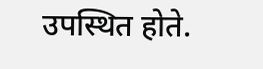उपस्थित होते.